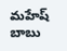మహేష్ బాబు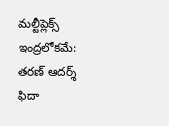మల్టీప్లెక్స్ ఇంద్రలోకమే: తరణ్ ఆదర్శ్ ఫిదా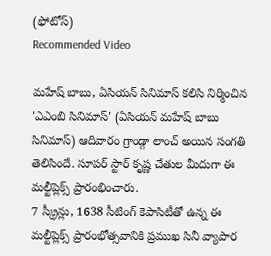(ఫోటోస్)
Recommended Video

మహేష్ బాబు, ఏసియన్ సినిమాస్ కలిసి నిర్మించిన 'ఎఎంబి సినిమాస్' (ఏసియన్ మహేష్ బాబు సినిమాస్) ఆదివారం గ్రాండ్గా లాంచ్ అయిన సంగతి తెలిసిందే. సూపర్ స్టార్ కృష్ణ చేతుల మీదుగా ఈ మల్టీప్లెక్స్ ప్రారంభించారు.
7 స్క్రీన్లు, 1638 సీటింగ్ కెపాసిటీతో ఉన్న ఈ మల్టీప్లెక్స్ ప్రారంభోత్సవానికి ప్రముఖ సినీ వ్యాపార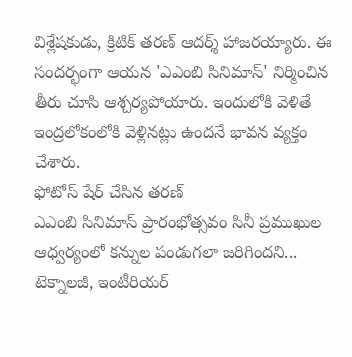విశ్లేషకుడు, క్రిటిక్ తరణ్ ఆదర్శ్ హాజరయ్యారు. ఈ సందర్భంగా ఆయన 'ఎఎంబి సినిమాస్' నిర్మించిన తీరు చూసి ఆశ్చర్యపోయారు. ఇందులోకి వెళితే ఇంద్రలోకంలోకి వెళ్లినట్లు ఉందనే భావన వ్యక్తం చేశారు.
ఫోటోస్ షేర్ చేసిన తరణ్
ఎఎంబి సినిమాస్ ప్రారంభోత్సవం సినీ ప్రముఖుల ఆధ్వర్యంలో కన్నుల పండుగలా జరిగిందని... టెక్నాలజీ, ఇంటీరియర్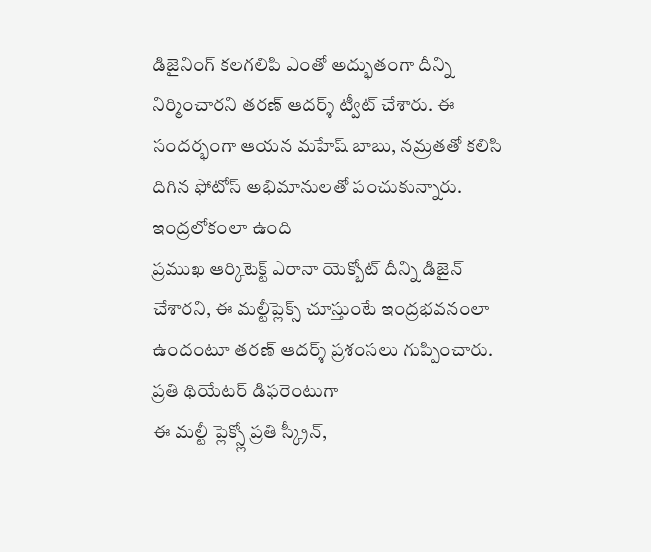డిజైనింగ్ కలగలిపి ఎంతో అద్భుతంగా దీన్ని నిర్మించారని తరణ్ ఆదర్శ్ ట్వీట్ చేశారు. ఈ సందర్భంగా ఆయన మహేష్ బాబు, నమ్రతతో కలిసి దిగిన ఫోటోస్ అభిమానులతో పంచుకున్నారు.
ఇంద్రలోకంలా ఉంది
ప్రముఖ ఆర్కిటెక్ట్ ఎరానా యెక్బోట్ దీన్ని డిజైన్ చేశారని, ఈ మల్టీప్లెక్స్ చూస్తుంటే ఇంద్రభవనంలా ఉందంటూ తరణ్ ఆదర్శ్ ప్రశంసలు గుప్పించారు.
ప్రతి థియేటర్ డిఫరెంటుగా
ఈ మల్టీ ప్లెక్స్లో ప్రతి స్క్రీన్,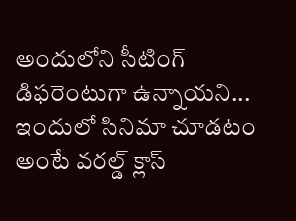అందులోని సీటింగ్ డిఫరెంటుగా ఉన్నాయని... ఇందులో సినిమా చూడటం అంటే వరల్డ్ క్లాస్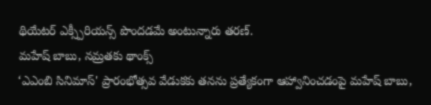థియేటర్ ఎక్స్పీరియన్స్ పొందడమే అంటున్నారు తరణ్.
మహేష్ బాబు, నమ్రతకు థాంక్స్
‘ఎఎంబి సినిమాస్' ప్రారంభోత్సవ వేడుకకు తనను ప్రత్యేకంగా ఆహ్వానించడంపై మహేష్ బాబు,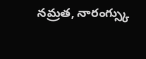నమ్రత, నారంగ్స్కు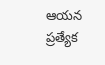ఆయన ప్రత్యేక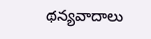థన్యవాదాలు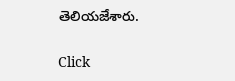తెలియజేశారు.


Click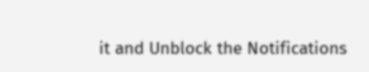it and Unblock the Notifications